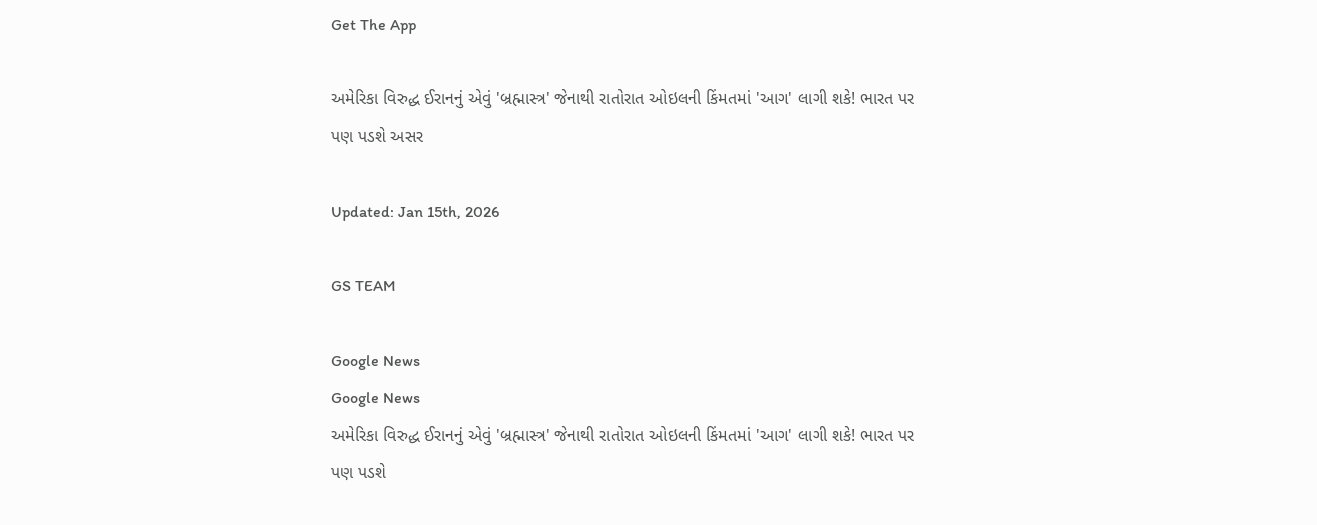Get The App

અમેરિકા વિરુદ્ધ ઈરાનનું એવું 'બ્રહ્માસ્ત્ર' જેનાથી રાતોરાત ઓઇલની કિંમતમાં 'આગ' લાગી શકે! ભારત પર પણ પડશે અસર

Updated: Jan 15th, 2026

GS TEAM

Google News
Google News
અમેરિકા વિરુદ્ધ ઈરાનનું એવું 'બ્રહ્માસ્ત્ર' જેનાથી રાતોરાત ઓઇલની કિંમતમાં 'આગ' લાગી શકે! ભારત પર પણ પડશે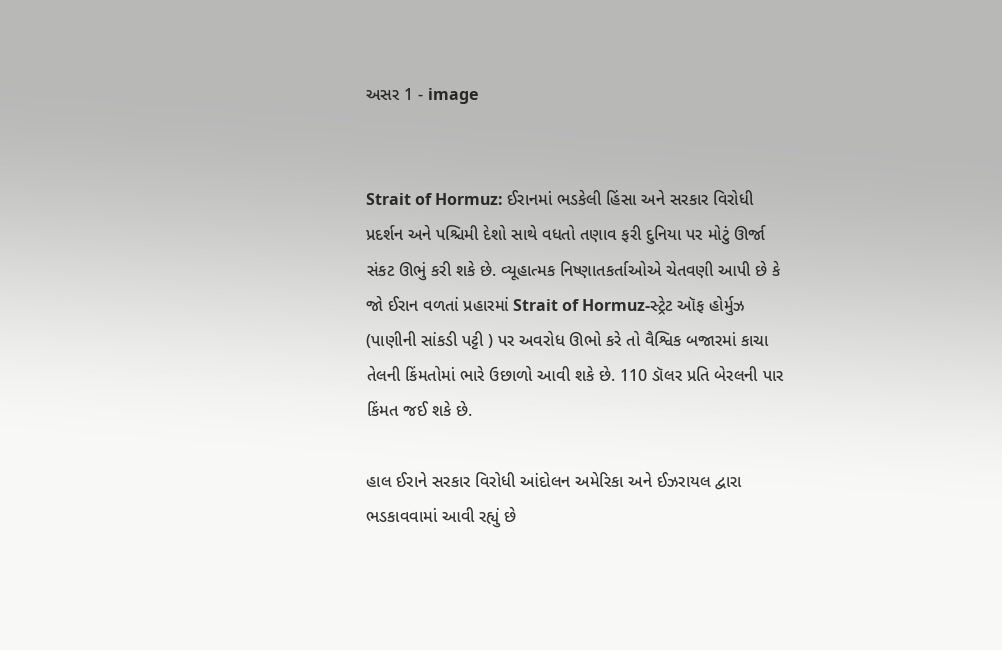અસર 1 - image


Strait of Hormuz: ઈરાનમાં ભડકેલી હિંસા અને સરકાર વિરોધી પ્રદર્શન અને પશ્ચિમી દેશો સાથે વધતો તણાવ ફરી દુનિયા પર મોટું ઊર્જા સંકટ ઊભું કરી શકે છે. વ્યૂહાત્મક નિષ્ણાતકર્તાઓએ ચેતવણી આપી છે કે જો ઈરાન વળતાં પ્રહારમાં Strait of Hormuz-સ્ટ્રેટ ઑફ હોર્મુઝ (પાણીની સાંકડી પટ્ટી ) પર અવરોધ ઊભો કરે તો વૈશ્વિક બજારમાં કાચા તેલની કિંમતોમાં ભારે ઉછાળો આવી શકે છે. 110 ડૉલર પ્રતિ બેરલની પાર કિંમત જઈ શકે છે.

હાલ ઈરાને સરકાર વિરોધી આંદોલન અમેરિકા અને ઈઝરાયલ દ્વારા ભડકાવવામાં આવી રહ્યું છે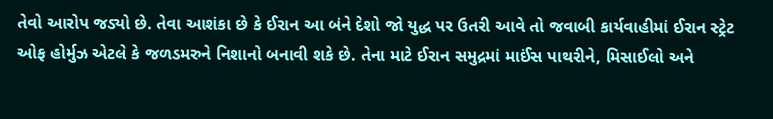તેવો આરોપ જડ્યો છે. તેવા આશંકા છે કે ઈરાન આ બંને દેશો જો યુદ્ધ પર ઉતરી આવે તો જવાબી કાર્યવાહીમાં ઈરાન સ્ટ્રેટ ઓફ હોર્મુઝ એટલે કે જળડમરુને નિશાનો બનાવી શકે છે. તેના માટે ઈરાન સમુદ્રમાં માઈંસ પાથરીને, મિસાઈલો અને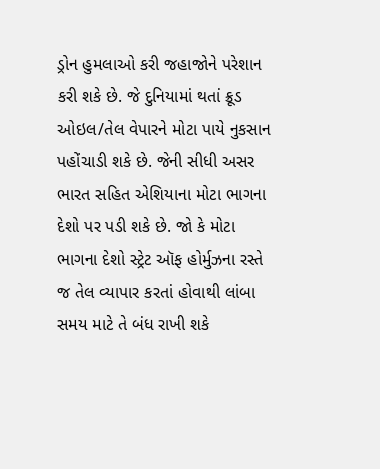ડ્રોન હુમલાઓ કરી જહાજોને પરેશાન કરી શકે છે. જે દુનિયામાં થતાં ક્રૂડ ઓઇલ/તેલ વેપારને મોટા પાયે નુકસાન પહોંચાડી શકે છે. જેની સીધી અસર ભારત સહિત એશિયાના મોટા ભાગના દેશો પર પડી શકે છે. જો કે મોટા ભાગના દેશો સ્ટ્રેટ ઑફ હોર્મુઝના રસ્તે જ તેલ વ્યાપાર કરતાં હોવાથી લાંબા સમય માટે તે બંધ રાખી શકે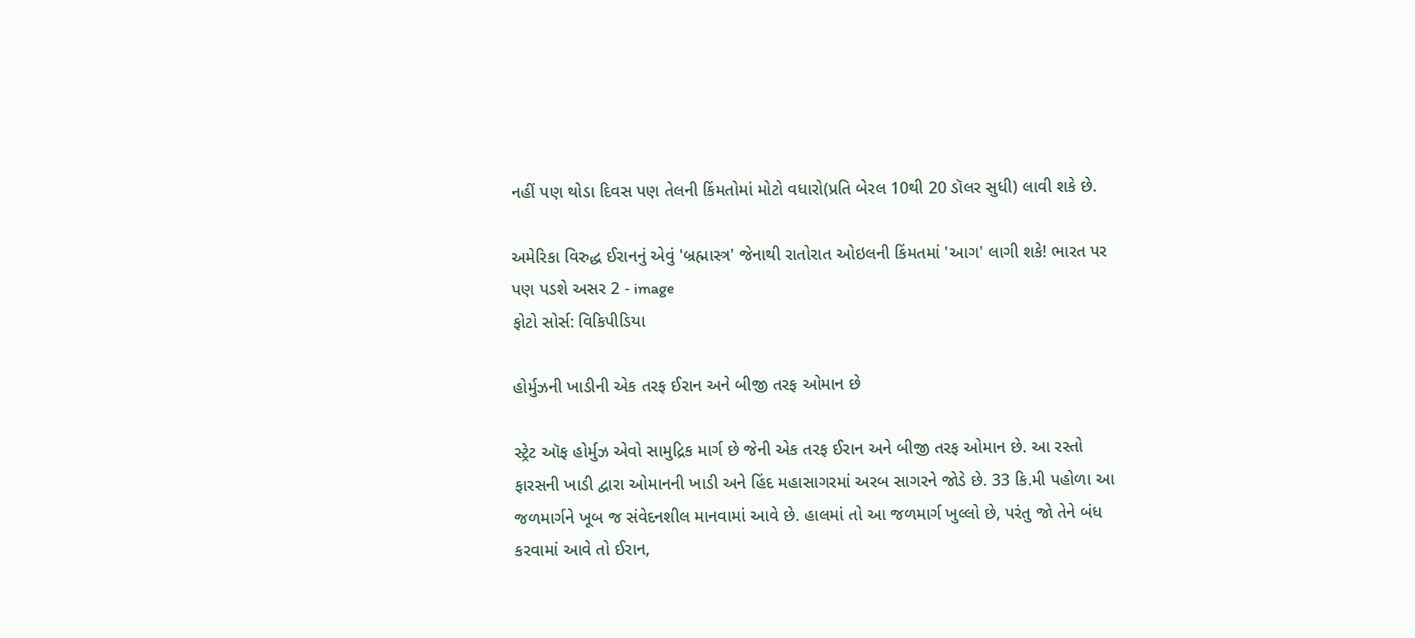નહીં પણ થોડા દિવસ પણ તેલની કિંમતોમાં મોટો વધારો(પ્રતિ બેરલ 10થી 20 ડૉલર સુધી) લાવી શકે છે.

અમેરિકા વિરુદ્ધ ઈરાનનું એવું 'બ્રહ્માસ્ત્ર' જેનાથી રાતોરાત ઓઇલની કિંમતમાં 'આગ' લાગી શકે! ભારત પર પણ પડશે અસર 2 - image
ફોટો સોર્સ: વિકિપીડિયા

હોર્મુઝની ખાડીની એક તરફ ઈરાન અને બીજી તરફ ઓમાન છે

સ્ટ્રેટ ઑફ હોર્મુઝ એવો સામુદ્રિક માર્ગ છે જેની એક તરફ ઈરાન અને બીજી તરફ ઓમાન છે. આ રસ્તો ફારસની ખાડી દ્વારા ઓમાનની ખાડી અને હિંદ મહાસાગરમાં અરબ સાગરને જોડે છે. 33 કિ.મી પહોળા આ જળમાર્ગને ખૂબ જ સંવેદનશીલ માનવામાં આવે છે. હાલમાં તો આ જળમાર્ગ ખુલ્લો છે, પરંતુ જો તેને બંધ કરવામાં આવે તો ઈરાન,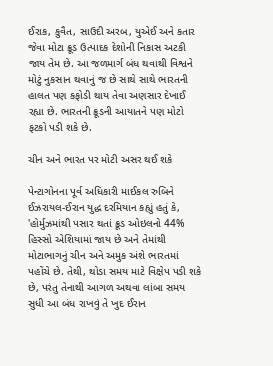ઈરાક, કુવૈત, સાઉદી અરબ, યુએઈ અને કતાર જેવા મોટા ક્રૂડ ઉત્પાદક દેશોની નિકાસ અટકી જાય તેમ છે. આ જળમાર્ગ બંધ થવાથી વિશ્વને મોટું નુકસાન થવાનું જ છે સાથે સાથે ભારતની હાલત પણ કફોડી થાય તેવા અણસાર દેખાઈ રહ્યા છે. ભારતની ક્રૂડની આયાતને પણ મોટો ફટકો પડી શકે છે.

ચીન અને ભારત પર મોટી અસર થઈ શકે

પેન્ટાગોનના પૂર્વ અધિકારી માઈકલ રુબિને ઈઝરાયલ-ઈરાન યુદ્ધ દરમિયાન કહ્યું હતું કે, 'હોર્મુઝમાંથી પસાર થતાં ક્રૂડ ઓઇલનો 44% હિસ્સો એશિયામાં જાય છે અને તેમાંથી મોટાભાગનું ચીન અને અમુક અંશે ભારતમાં પહોંચે છે. તેથી, થોડા સમય માટે વિક્ષેપ પડી શકે છે, પરંતુ તેનાથી આગળ અથવા લાંબા સમય સુધી આ બંધ રાખવું તે ખુદ ઈરાન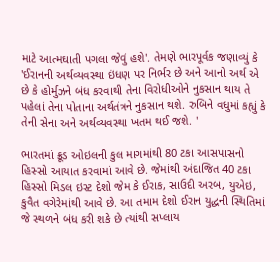માટે આત્મઘાતી પગલા જેવું હશે'. તેમણે ભારપૂર્વક જણાવ્યું કે 'ઈરાનની અર્થવ્યવસ્થા ઇંધણ પર નિર્ભર છે અને આનો અર્થ એ છે કે હોર્મુઝને બંધ કરવાથી તેના વિરોધીઓને નુકસાન થાય તે પહેલાં તેના પોતાના અર્થતંત્રને નુકસાન થશે. રુબિને વધુમાં કહ્યું કે તેની સેના અને અર્થવ્યવસ્થા ખતમ થઈ જશે. '

ભારતમાં ક્રૂડ ઓઇલની કુલ માગમાંથી 80 ટકા આસપાસનો હિસ્સો આયાત કરવામાં આવે છે. જેમાંથી અંદાજિત 40 ટકા હિસ્સો મિડલ ઇસ્ટ દેશો જેમ કે ઈરાક, સાઉદી અરબ, યુએઇ, કુવૈત વગેરેમાંથી આવે છે. આ તમામ દેશો ઈરાન યુદ્ધની સ્થિતિમાં જે સ્થળને બંધ કરી શકે છે ત્યાંથી સપ્લાય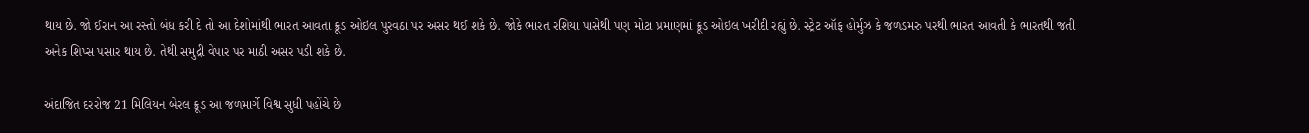થાય છે. જો ઈરાન આ રસ્તો બંધ કરી દે તો આ દેશોમાંથી ભારત આવતા ક્રૂડ ઓઇલ પુરવઠા પર અસર થઈ શકે છે. જોકે ભારત રશિયા પાસેથી પણ મોટા પ્રમાણમાં ક્રૂડ ઓઇલ ખરીદી રહ્યું છે. સ્ટ્રેટ ઑફ હોર્મુઝ કે જળડમરુ પરથી ભારત આવતી કે ભારતથી જતી અનેક શિપ્સ પસાર થાય છે. તેથી સમુદ્રી વેપાર પર માઠી અસર પડી શકે છે.

અંદાજિત દરરોજ 21 મિલિયન બેરલ ક્રૂડ આ જળમાર્ગે વિશ્વ સુધી પહોંચે છે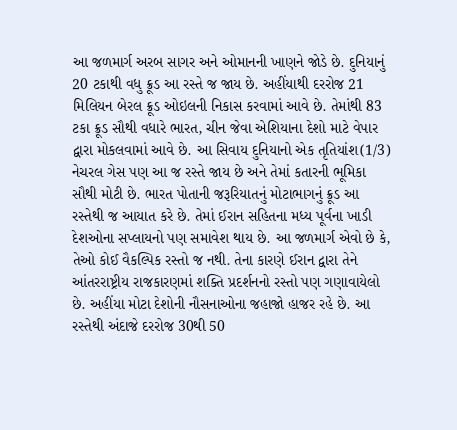આ જળમાર્ગ અરબ સાગર અને ઓમાનની ખાણને જોડે છે. દુનિયાનું 20 ટકાથી વધુ ક્રૂડ આ રસ્તે જ જાય છે. અહીંયાથી દરરોજ 21 મિલિયન બેરલ ક્રૂડ ઓઇલની નિકાસ કરવામાં આવે છે. તેમાંથી 83 ટકા ક્રૂડ સૌથી વધારે ભારત, ચીન જેવા એશિયાના દેશો માટે વેપાર દ્વારા મોકલવામાં આવે છે. આ સિવાય દુનિયાનો એક તૃતિયાંશ(1/3) નેચરલ ગેસ પણ આ જ રસ્તે જાય છે અને તેમાં કતારની ભૂમિકા સૌથી મોટી છે. ભારત પોતાની જરૂરિયાતનું મોટાભાગનું ક્રૂડ આ રસ્તેથી જ આયાત કરે છે. તેમાં ઈરાન સહિતના મધ્ય પૂર્વના ખાડી દેશઓના સપ્લાયનો પણ સમાવેશ થાય છે. આ જળમાર્ગ એવો છે કે, તેઓ કોઈ વૈકલ્પિક રસ્તો જ નથી. તેના કારણે ઈરાન દ્વારા તેને આંતરરાષ્ટ્રીય રાજકારણમાં શક્તિ પ્રદર્શનનો રસ્તો પણ ગણાવાયેલો છે. અહીંયા મોટા દેશોની નૌસનાઓના જહાજો હાજર રહે છે. આ રસ્તેથી અંદાજે દરરોજ 30થી 50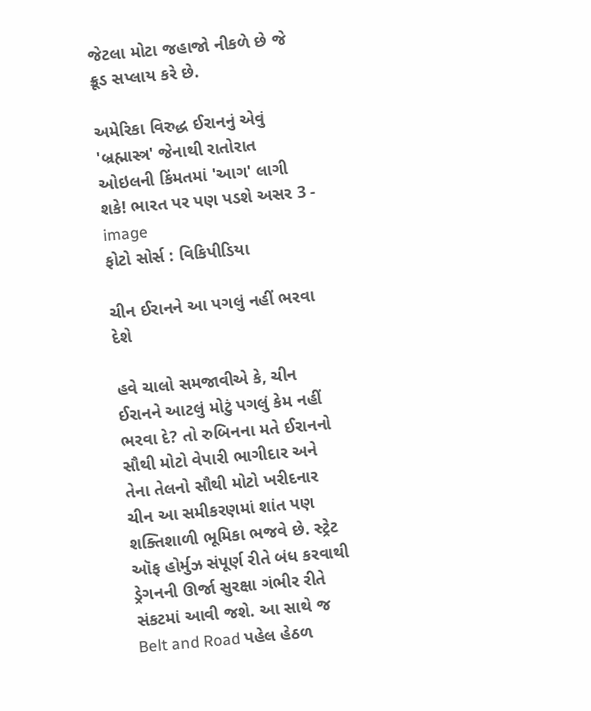જેટલા મોટા જહાજો નીકળે છે જે ક્રૂડ સપ્લાય કરે છે.

અમેરિકા વિરુદ્ધ ઈરાનનું એવું 'બ્રહ્માસ્ત્ર' જેનાથી રાતોરાત ઓઇલની કિંમતમાં 'આગ' લાગી શકે! ભારત પર પણ પડશે અસર 3 - image
ફોટો સોર્સ : વિકિપીડિયા

ચીન ઈરાનને આ પગલું નહીં ભરવા દેશે

હવે ચાલો સમજાવીએ કે, ચીન ઈરાનને આટલું મોટું પગલું કેમ નહીં ભરવા દે? તો રુબિનના મતે ઈરાનનો સૌથી મોટો વેપારી ભાગીદાર અને તેના તેલનો સૌથી મોટો ખરીદનાર ચીન આ સમીકરણમાં શાંત પણ શક્તિશાળી ભૂમિકા ભજવે છે. સ્ટ્રેટ ઑફ હોર્મુઝ સંપૂર્ણ રીતે બંધ કરવાથી ડ્રેગનની ઊર્જા સુરક્ષા ગંભીર રીતે સંકટમાં આવી જશે. આ સાથે જ Belt and Road પહેલ હેઠળ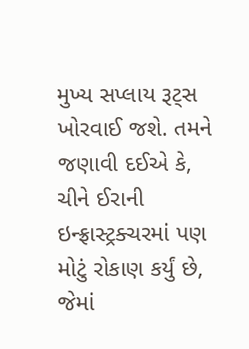મુખ્ય સપ્લાય રૂટ્સ ખોરવાઈ જશે. તમને જણાવી દઈએ કે, ચીને ઈરાની ઇન્ફ્રાસ્ટ્રક્ચરમાં પણ મોટું રોકાણ કર્યું છે, જેમાં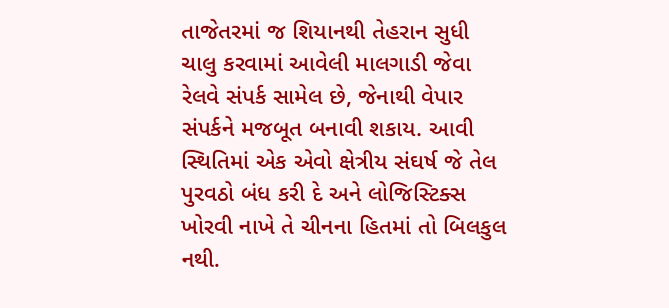તાજેતરમાં જ શિયાનથી તેહરાન સુધી ચાલુ કરવામાં આવેલી માલગાડી જેવા રેલવે સંપર્ક સામેલ છે, જેનાથી વેપાર સંપર્કને મજબૂત બનાવી શકાય. આવી સ્થિતિમાં એક એવો ક્ષેત્રીય સંઘર્ષ જે તેલ પુરવઠો બંધ કરી દે અને લોજિસ્ટિક્સ ખોરવી નાખે તે ચીનના હિતમાં તો બિલકુલ નથી.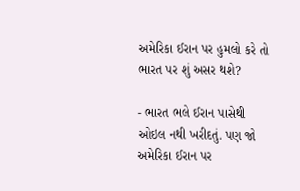અમેરિકા ઈરાન પર હુમલો કરે તો ભારત પર શું અસર થશે?

- ભારત ભલે ઈરાન પાસેથી ઓઇલ નથી ખરીદતું. પણ જો અમેરિકા ઈરાન પર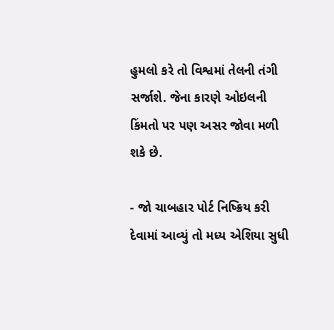હુમલો કરે તો વિશ્વમાં તેલની તંગી સર્જાશે. જેના કારણે ઓઇલની કિંમતો પર પણ અસર જોવા મળી શકે છે.

- જો ચાબહાર પોર્ટ નિષ્ક્રિય કરી દેવામાં આવ્યું તો મધ્ય એશિયા સુધી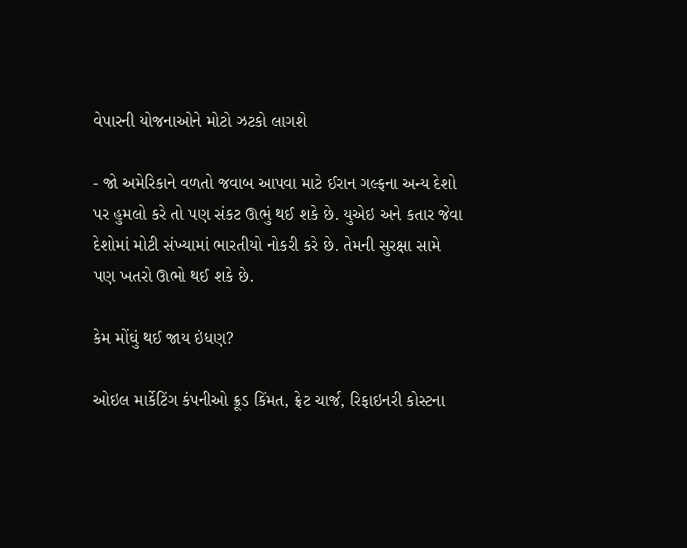વેપારની યોજનાઓને મોટો ઝટકો લાગશે

- જો અમેરિકાને વળતો જવાબ આપવા માટે ઈરાન ગલ્ફના અન્ય દેશો પર હુમલો કરે તો પણ સંકટ ઊભું થઈ શકે છે. યુએઇ અને કતાર જેવા દેશોમાં મોટી સંખ્યામાં ભારતીયો નોકરી કરે છે. તેમની સુરક્ષા સામે પણ ખતરો ઊભો થઈ શકે છે.

કેમ મોંઘું થઈ જાય ઇંધણ?

ઓઇલ માર્કેટિંગ કંપનીઓ ક્રૂડ કિંમત, ફ્રેટ ચાર્જ, રિફાઇનરી કોસ્ટના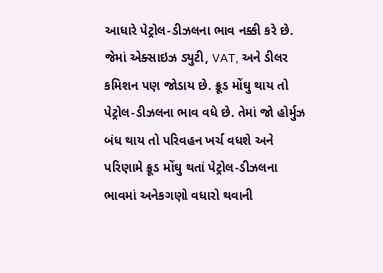આધારે પેટ્રોલ-ડીઝલના ભાવ નક્કી કરે છે. જેમાં એક્સાઇઝ ડ્યુટી, VAT, અને ડીલર કમિશન પણ જોડાય છે. ક્રૂડ મોંઘુ થાય તો પેટ્રોલ-ડીઝલના ભાવ વધે છે. તેમાં જો હોર્મુઝ બંધ થાય તો પરિવહન ખર્ચ વધશે અને પરિણામે ક્રૂડ મોંઘુ થતાં પેટ્રોલ-ડીઝલના ભાવમાં અનેકગણો વધારો થવાની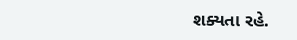શક્યતા રહે.